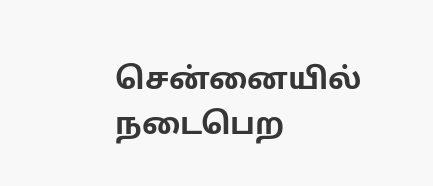சென்னையில் நடைபெற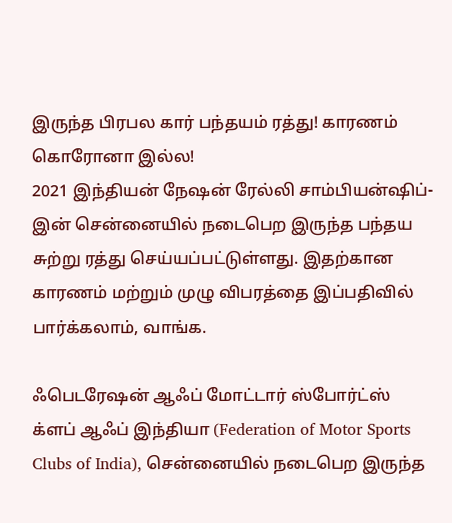இருந்த பிரபல கார் பந்தயம் ரத்து! காரணம் கொரோனா இல்ல!
2021 இந்தியன் நேஷன் ரேல்லி சாம்பியன்ஷிப்-இன் சென்னையில் நடைபெற இருந்த பந்தய சுற்று ரத்து செய்யப்பட்டுள்ளது. இதற்கான காரணம் மற்றும் முழு விபரத்தை இப்பதிவில் பார்க்கலாம், வாங்க.

ஃபெடரேஷன் ஆஃப் மோட்டார் ஸ்போர்ட்ஸ் க்ளப் ஆஃப் இந்தியா (Federation of Motor Sports Clubs of India), சென்னையில் நடைபெற இருந்த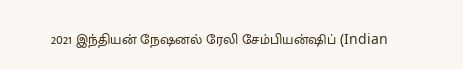2021 இந்தியன் நேஷனல் ரேலி சேம்பியன்ஷிப் (Indian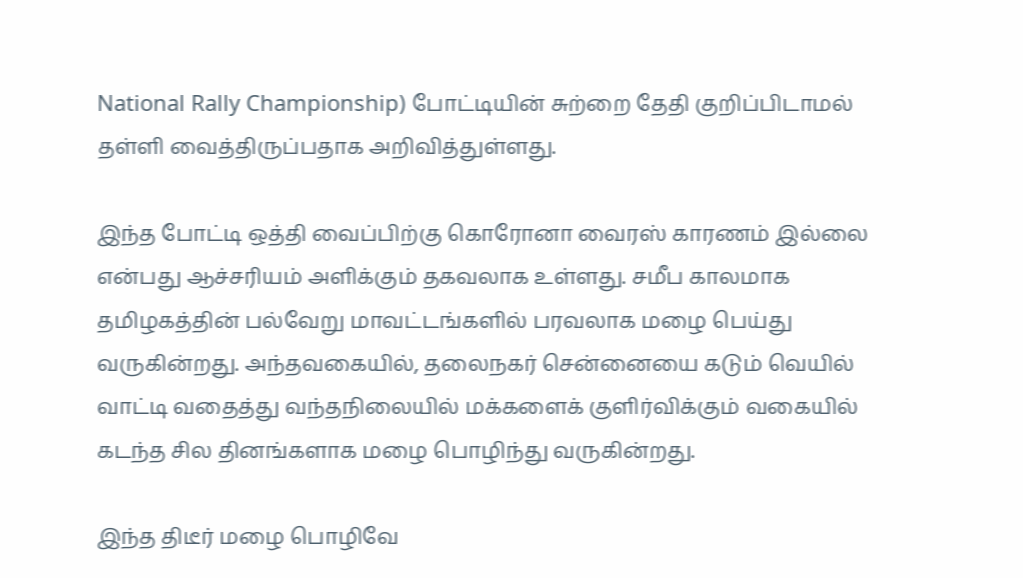National Rally Championship) போட்டியின் சுற்றை தேதி குறிப்பிடாமல் தள்ளி வைத்திருப்பதாக அறிவித்துள்ளது.

இந்த போட்டி ஒத்தி வைப்பிற்கு கொரோனா வைரஸ் காரணம் இல்லை என்பது ஆச்சரியம் அளிக்கும் தகவலாக உள்ளது. சமீப காலமாக தமிழகத்தின் பல்வேறு மாவட்டங்களில் பரவலாக மழை பெய்து வருகின்றது. அந்தவகையில், தலைநகர் சென்னையை கடும் வெயில் வாட்டி வதைத்து வந்தநிலையில் மக்களைக் குளிர்விக்கும் வகையில் கடந்த சில தினங்களாக மழை பொழிந்து வருகின்றது.

இந்த திடீர் மழை பொழிவே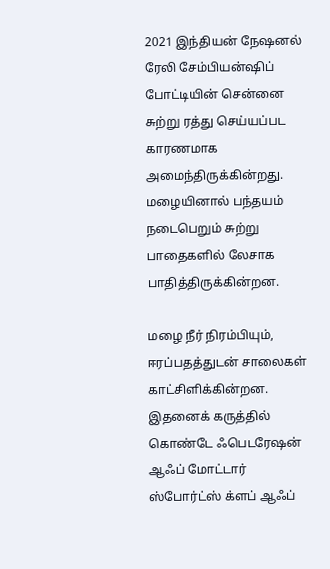2021 இந்தியன் நேஷனல் ரேலி சேம்பியன்ஷிப் போட்டியின் சென்னை சுற்று ரத்து செய்யப்பட காரணமாக அமைந்திருக்கின்றது. மழையினால் பந்தயம் நடைபெறும் சுற்று பாதைகளில் லேசாக பாதித்திருக்கின்றன.

மழை நீர் நிரம்பியும், ஈரப்பதத்துடன் சாலைகள் காட்சிளிக்கின்றன. இதனைக் கருத்தில் கொண்டே ஃபெடரேஷன் ஆஃப் மோட்டார் ஸ்போர்ட்ஸ் க்ளப் ஆஃப்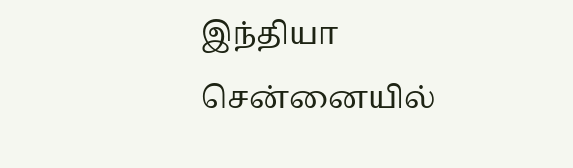இந்தியா சென்னையில்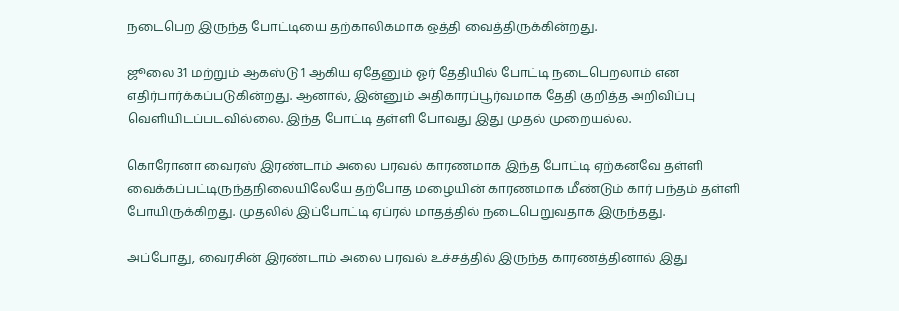நடைபெற இருந்த போட்டியை தற்காலிகமாக ஒத்தி வைத்திருக்கின்றது.

ஜூலை 31 மற்றும் ஆகஸ்டு 1 ஆகிய ஏதேனும் ஓர் தேதியில் போட்டி நடைபெறலாம் என எதிர்பார்க்கப்படுகின்றது. ஆனால், இன்னும் அதிகாரப்பூர்வமாக தேதி குறித்த அறிவிப்பு வெளியிடப்படவில்லை. இந்த போட்டி தள்ளி போவது இது முதல் முறையல்ல.

கொரோனா வைரஸ் இரண்டாம் அலை பரவல் காரணமாக இந்த போட்டி ஏற்கனவே தள்ளி வைக்கப்பட்டிருந்தநிலையிலேயே தற்போத மழையின் காரணமாக மீண்டும் கார் பந்தம் தள்ளி போயிருக்கிறது. முதலில் இப்போட்டி ஏப்ரல் மாதத்தில் நடைபெறுவதாக இருந்தது.

அப்போது, வைரசின் இரண்டாம் அலை பரவல் உச்சத்தில் இருந்த காரணத்தினால் இது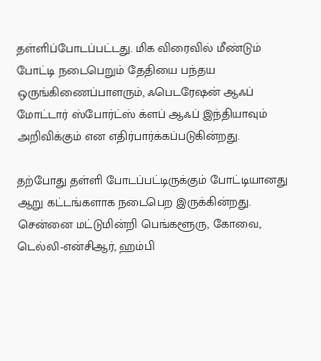தள்ளிப்போடப்பட்டது. மிக விரைவில் மீண்டும் போட்டி நடைபெறும் தேதியை பந்தய ஒருங்கிணைப்பாளரும், ஃபெடரேஷன் ஆஃப் மோட்டார் ஸ்போர்ட்ஸ் க்ளப் ஆஃப் இந்தியாவும் அறிவிக்கும் என எதிர்பார்க்கப்படுகின்றது.

தற்போது தள்ளி போடப்பட்டிருக்கும் போட்டியானது ஆறு கட்டங்களாக நடைபெற இருக்கின்றது. சென்னை மட்டுமின்றி பெங்களூரு, கோவை, டெல்லி-என்சிஆர், ஹம்பி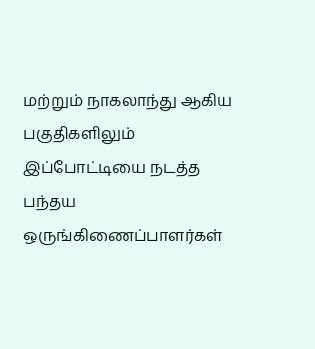மற்றும் நாகலாந்து ஆகிய பகுதிகளிலும் இப்போட்டியை நடத்த பந்தய ஒருங்கிணைப்பாளர்கள்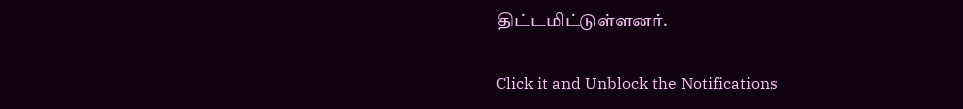திட்டமிட்டுள்ளனர்.


Click it and Unblock the Notifications